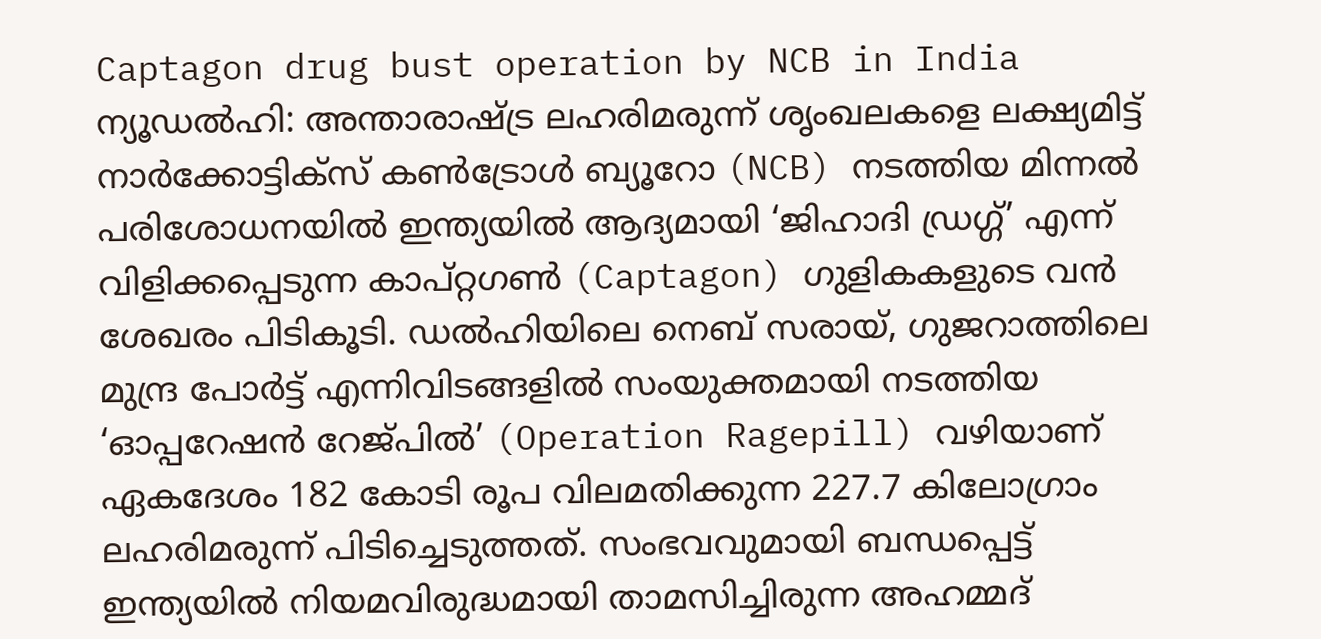Captagon drug bust operation by NCB in India
ന്യൂഡൽഹി: അന്താരാഷ്ട്ര ലഹരിമരുന്ന് ശൃംഖലകളെ ലക്ഷ്യമിട്ട് നാർക്കോട്ടിക്സ് കൺട്രോൾ ബ്യൂറോ (NCB) നടത്തിയ മിന്നൽ പരിശോധനയിൽ ഇന്ത്യയിൽ ആദ്യമായി ‘ജിഹാദി ഡ്രഗ്ഗ്’ എന്ന് വിളിക്കപ്പെടുന്ന കാപ്റ്റഗൺ (Captagon) ഗുളികകളുടെ വൻ ശേഖരം പിടികൂടി. ഡൽഹിയിലെ നെബ് സരായ്, ഗുജറാത്തിലെ മുന്ദ്ര പോർട്ട് എന്നിവിടങ്ങളിൽ സംയുക്തമായി നടത്തിയ ‘ഓപ്പറേഷൻ റേജ്പിൽ’ (Operation Ragepill) വഴിയാണ് ഏകദേശം 182 കോടി രൂപ വിലമതിക്കുന്ന 227.7 കിലോഗ്രാം ലഹരിമരുന്ന് പിടിച്ചെടുത്തത്. സംഭവവുമായി ബന്ധപ്പെട്ട് ഇന്ത്യയിൽ നിയമവിരുദ്ധമായി താമസിച്ചിരുന്ന അഹമ്മദ്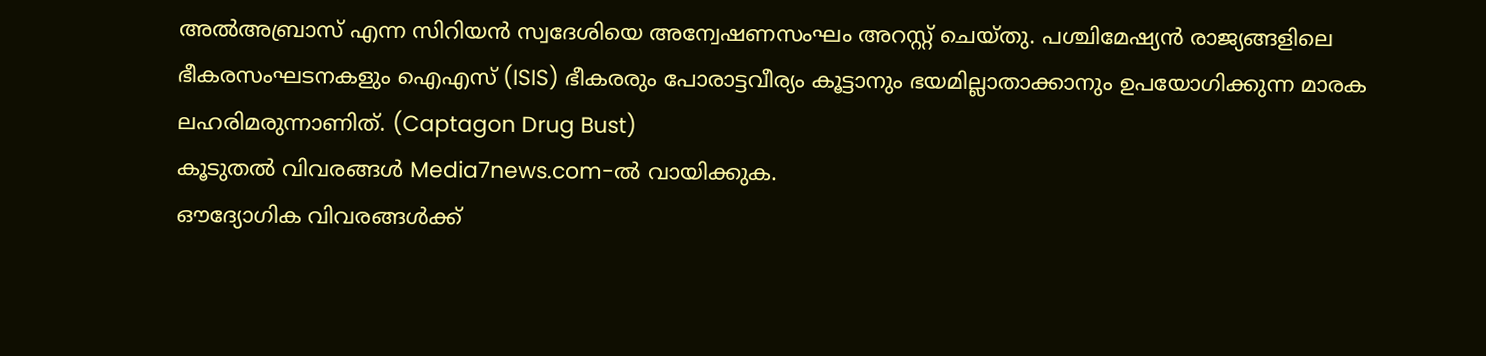അൽഅബ്രാസ് എന്ന സിറിയൻ സ്വദേശിയെ അന്വേഷണസംഘം അറസ്റ്റ് ചെയ്തു. പശ്ചിമേഷ്യൻ രാജ്യങ്ങളിലെ ഭീകരസംഘടനകളും ഐഎസ് (ISIS) ഭീകരരും പോരാട്ടവീര്യം കൂട്ടാനും ഭയമില്ലാതാക്കാനും ഉപയോഗിക്കുന്ന മാരക ലഹരിമരുന്നാണിത്. (Captagon Drug Bust)
കൂടുതൽ വിവരങ്ങൾ Media7news.com-ൽ വായിക്കുക.
ഔദ്യോഗിക വിവരങ്ങൾക്ക്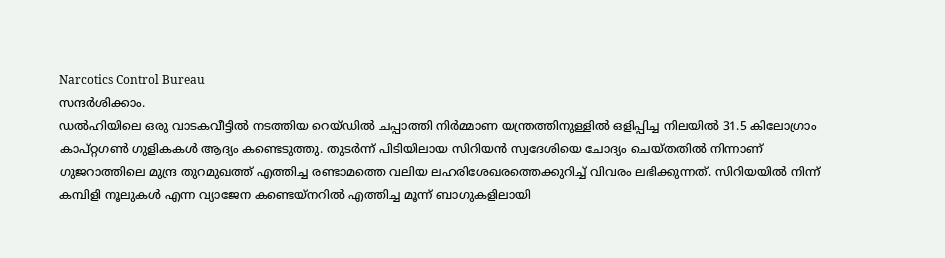Narcotics Control Bureau
സന്ദർശിക്കാം.
ഡൽഹിയിലെ ഒരു വാടകവീട്ടിൽ നടത്തിയ റെയ്ഡിൽ ചപ്പാത്തി നിർമ്മാണ യന്ത്രത്തിനുള്ളിൽ ഒളിപ്പിച്ച നിലയിൽ 31.5 കിലോഗ്രാം കാപ്റ്റഗൺ ഗുളികകൾ ആദ്യം കണ്ടെടുത്തു. തുടർന്ന് പിടിയിലായ സിറിയൻ സ്വദേശിയെ ചോദ്യം ചെയ്തതിൽ നിന്നാണ് ഗുജറാത്തിലെ മുന്ദ്ര തുറമുഖത്ത് എത്തിച്ച രണ്ടാമത്തെ വലിയ ലഹരിശേഖരത്തെക്കുറിച്ച് വിവരം ലഭിക്കുന്നത്. സിറിയയിൽ നിന്ന് കമ്പിളി നൂലുകൾ എന്ന വ്യാജേന കണ്ടെയ്നറിൽ എത്തിച്ച മൂന്ന് ബാഗുകളിലായി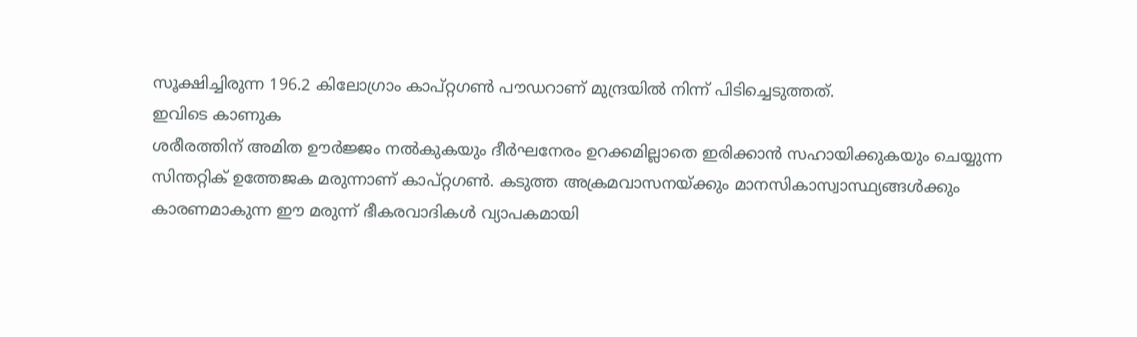സൂക്ഷിച്ചിരുന്ന 196.2 കിലോഗ്രാം കാപ്റ്റഗൺ പൗഡറാണ് മുന്ദ്രയിൽ നിന്ന് പിടിച്ചെടുത്തത്.
ഇവിടെ കാണുക
ശരീരത്തിന് അമിത ഊർജ്ജം നൽകുകയും ദീർഘനേരം ഉറക്കമില്ലാതെ ഇരിക്കാൻ സഹായിക്കുകയും ചെയ്യുന്ന സിന്തറ്റിക് ഉത്തേജക മരുന്നാണ് കാപ്റ്റഗൺ. കടുത്ത അക്രമവാസനയ്ക്കും മാനസികാസ്വാസ്ഥ്യങ്ങൾക്കും കാരണമാകുന്ന ഈ മരുന്ന് ഭീകരവാദികൾ വ്യാപകമായി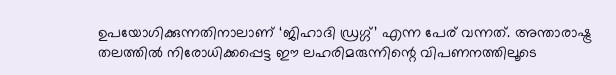ഉപയോഗിക്കുന്നതിനാലാണ് ‘ജിഹാദി ഡ്രഗ്ഗ്’ എന്ന പേര് വന്നത്. അന്താരാഷ്ട്ര തലത്തിൽ നിരോധിക്കപ്പെട്ട ഈ ലഹരിമരുന്നിന്റെ വിപണനത്തിലൂടെ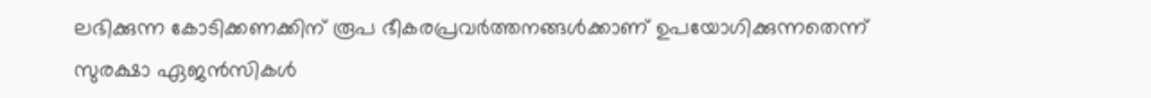ലഭിക്കുന്ന കോടിക്കണക്കിന് രൂപ ഭീകരപ്രവർത്തനങ്ങൾക്കാണ് ഉപയോഗിക്കുന്നതെന്ന് സുരക്ഷാ ഏജൻസികൾ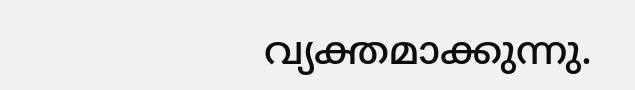വ്യക്തമാക്കുന്നു.